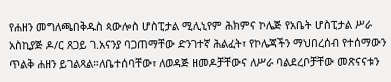የሐዘን መግለጫበቅዱስ ጳውሎስ ሆስፒታል ሚሊኒየም ሕክምና ኮሌጅ የአቤት ሆስፒታል ሥራ አስኪያጅ ዶ/ር ጸጋይ ገ.አናንያ ባጋጠማቸው ድንገተኛ ሕልፈት፣ የኮሌጃችን ማህበረሰብ የተሰማውን ጥልቅ ሐዘን ይገልጻል።ለቤተሰባቸው፣ ለወዳጅ ዘመዶቻቸውና ለሥራ ባልደረቦቻቸው መጽናናቱን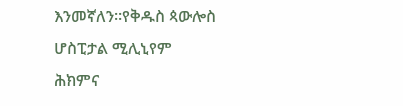እንመኛለን።የቅዱስ ጳውሎስ ሆስፒታል ሚሊኒየም ሕክምና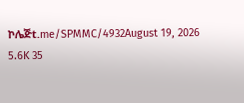ኮሌጅt.me/SPMMC/4932August 19, 2026 5.6K 35